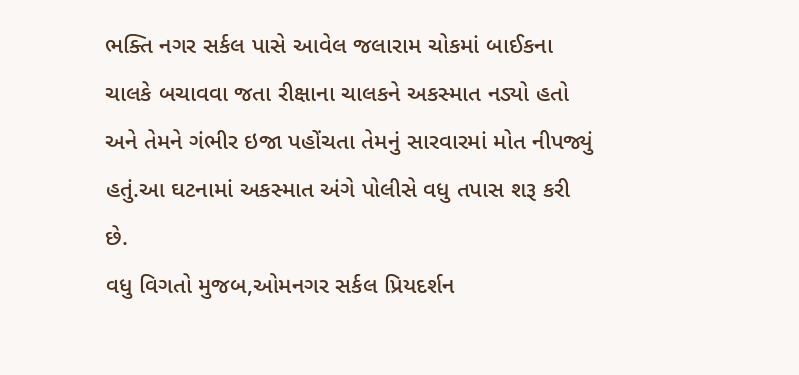ભક્તિ નગર સર્કલ પાસે આવેલ જલારામ ચોકમાં બાઈકના ચાલકે બચાવવા જતા રીક્ષાના ચાલકને અકસ્માત નડ્યો હતો અને તેમને ગંભીર ઇજા પહોંચતા તેમનું સારવારમાં મોત નીપજ્યું હતું.આ ઘટનામાં અકસ્માત અંગે પોલીસે વધુ તપાસ શરૂ કરી છે.
વધુ વિગતો મુજબ,ઓમનગર સર્કલ પ્રિયદર્શન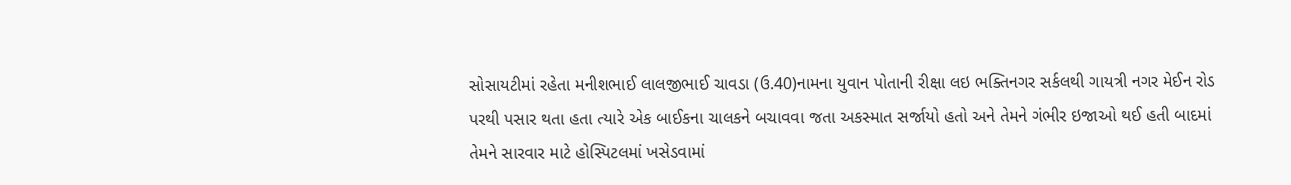સોસાયટીમાં રહેતા મનીશભાઈ લાલજીભાઈ ચાવડા (ઉ.40)નામના યુવાન પોતાની રીક્ષા લઇ ભક્તિનગર સર્કલથી ગાયત્રી નગર મેઈન રોડ પરથી પસાર થતા હતા ત્યારે એક બાઈકના ચાલકને બચાવવા જતા અકસ્માત સર્જાયો હતો અને તેમને ગંભીર ઇજાઓ થઈ હતી બાદમાં તેમને સારવાર માટે હોસ્પિટલમાં ખસેડવામાં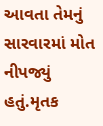આવતા તેમનું સારવારમાં મોત નીપજ્યું હતું.મૃતક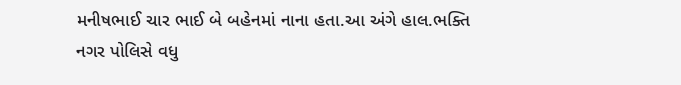મનીષભાઈ ચાર ભાઈ બે બહેનમાં નાના હતા.આ અંગે હાલ.ભક્તિ નગર પોલિસે વધુ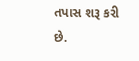તપાસ શરૂ કરી છે.